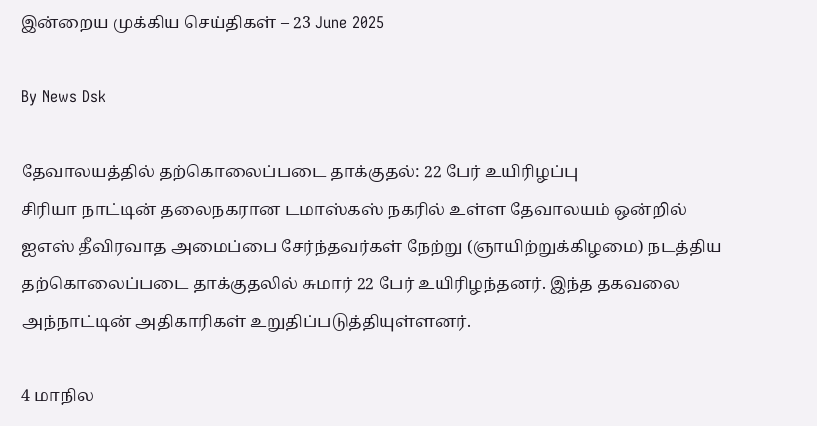இன்றைய முக்கிய செய்திகள் – 23 June 2025

By News Dsk

தேவாலயத்தில் தற்கொலைப்படை தாக்குதல்: 22 பேர் உயிரிழப்பு
சிரியா நாட்டின் தலைநகரான டமாஸ்கஸ் நகரில் உள்ள தேவாலயம் ஒன்றில் ஐஎஸ் தீவிரவாத அமைப்பை சேர்ந்தவர்கள் நேற்று (ஞாயிற்றுக்கிழமை) நடத்திய தற்கொலைப்படை தாக்குதலில் சுமார் 22 பேர் உயிரிழந்தனர். இந்த தகவலை அந்நாட்டின் அதிகாரிகள் உறுதிப்படுத்தியுள்ளனர்.

4 மாநில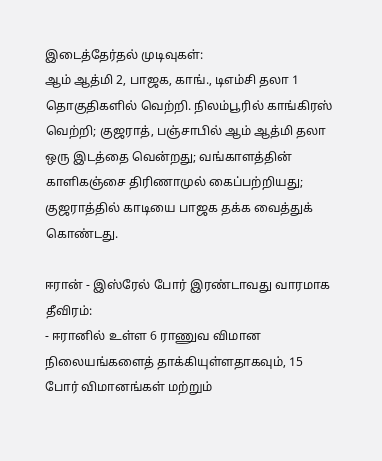இடைத்தேர்தல் முடிவுகள்:
ஆம் ஆத்மி 2, பாஜக, காங்., டிஎம்சி தலா 1 தொகுதிகளில் வெற்றி. நிலம்பூரில் காங்கிரஸ் வெற்றி; குஜராத், பஞ்சாபில் ஆம் ஆத்மி தலா ஒரு இடத்தை வென்றது; வங்காளத்தின் காளிகஞ்சை திரிணாமுல் கைப்பற்றியது; குஜராத்தில் காடியை பாஜக தக்க வைத்துக் கொண்டது.

ஈரான் - இஸ்ரேல் போர் இரண்டாவது வாரமாக தீவிரம்:
- ஈரானில் உள்ள 6 ராணுவ விமான நிலையங்களைத் தாக்கியுள்ளதாகவும், 15 போர் விமானங்கள் மற்றும்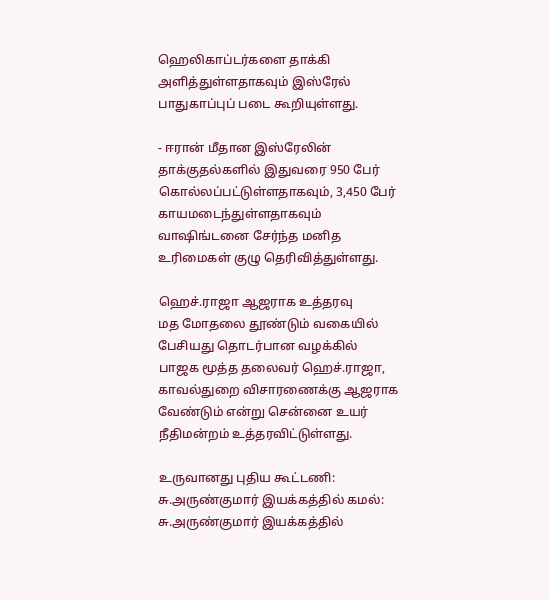ஹெலிகாப்டர்களை தாக்கி அளித்துள்ளதாகவும் இஸ்ரேல் பாதுகாப்புப் படை கூறியுள்ளது.

- ஈரான் மீதான இஸ்ரேலின் தாக்குதல்களில் இதுவரை 950 பேர் கொல்லப்பட்டுள்ளதாகவும், 3,450 பேர் காயமடைந்துள்ளதாகவும் வாஷிங்டனை சேர்ந்த மனித உரிமைகள் குழு தெரிவித்துள்ளது.

ஹெச்.ராஜா ஆஜராக உத்தரவு
மத மோதலை தூண்டும் வகையில் பேசியது தொடர்பான வழக்கில் பாஜக மூத்த தலைவர் ஹெச்.ராஜா, காவல்துறை விசாரணைக்கு ஆஜராக வேண்டும் என்று சென்னை உயர் நீதிமன்றம் உத்தரவிட்டுள்ளது.

உருவானது புதிய கூட்டணி: சு.அருண்குமார் இயக்கத்தில் கமல்:
சு.அருண்குமார் இயக்கத்தில்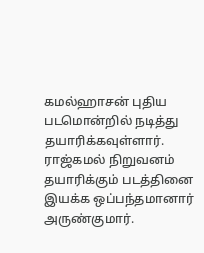கமல்ஹாசன் புதிய படமொன்றில் நடித்து தயாரிக்கவுள்ளார். ராஜ்கமல் நிறுவனம் தயாரிக்கும் படத்தினை இயக்க ஒப்பந்தமானார் அருண்குமார்.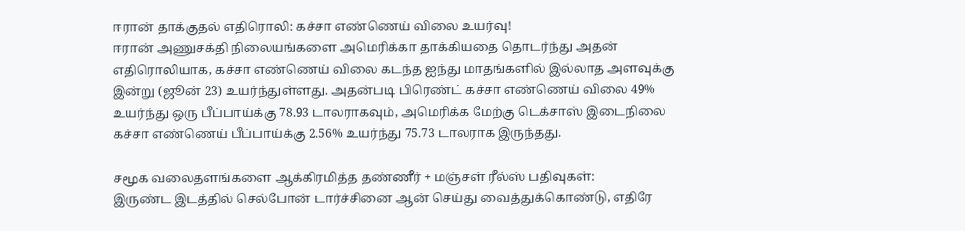ஈரான் தாக்குதல் எதிரொலி: கச்சா எண்ணெய் விலை உயர்வு!
ஈரான் அணுசக்தி நிலையங்களை அமெரிக்கா தாக்கியதை தொடர்ந்து அதன் எதிரொலியாக, கச்சா எண்ணெய் விலை கடந்த ஐந்து மாதங்களில் இல்லாத அளவுக்கு இன்று (ஜூன் 23) உயர்ந்துள்ளது. அதன்படி பிரெண்ட் கச்சா எண்ணெய் விலை 49% உயர்ந்து ஒரு பீப்பாய்க்கு 78.93 டாலராகவும், அமெரிக்க மேற்கு டெக்சாஸ் இடைநிலை கச்சா எண்ணெய் பீப்பாய்க்கு 2.56% உயர்ந்து 75.73 டாலராக இருந்தது.

சமூக வலைதளங்களை ஆக்கிரமித்த தண்ணீர் + மஞ்சள் ரீல்ஸ் பதிவுகள்:
இருண்ட இடத்தில் செல்போன் டார்ச்சினை ஆன் செய்து வைத்துக்கொண்டு, எதிரே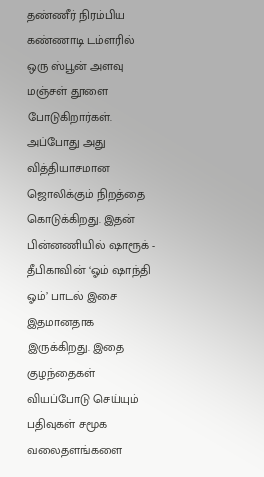தண்ணீர் நிரம்பிய கண்ணாடி டம்ளரில் ஒரு ஸ்பூன் அளவு மஞ்சள் தூளை போடுகிறார்கள். அப்போது அது வித்தியாசமான ஜொலிக்கும் நிறத்தை கொடுக்கிறது. இதன் பின்னணியில் ஷாரூக் - தீபிகாவின் ‘ஓம் ஷாந்தி ஓம்’ பாடல் இசை இதமானதாக இருக்கிறது. இதை குழந்தைகள் வியப்போடு செய்யும் பதிவுகள் சமூக வலைதளங்களை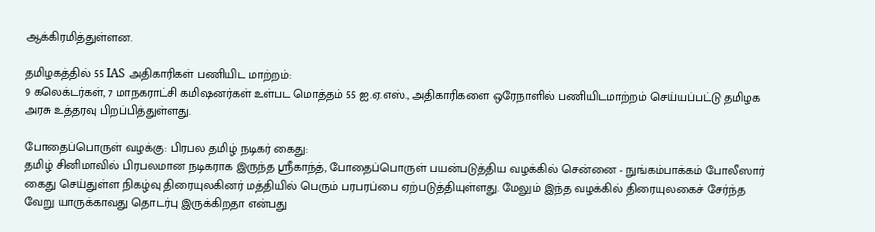ஆக்கிரமித்துள்ளன.

தமிழகத்தில் 55 IAS அதிகாரிகள் பணியிட மாற்றம்:
9 கலெக்டர்கள், 7 மாநகராட்சி கமிஷனர்கள் உள்பட மொத்தம் 55 ஐ.ஏ.எஸ்., அதிகாரிகளை ஒரேநாளில் பணியிடமாற்றம் செய்யப்பட்டு தமிழக அரசு உத்தரவு பிறப்பித்துள்ளது.

போதைப்பொருள் வழக்கு: பிரபல தமிழ் நடிகர் கைது:
தமிழ் சினிமாவில் பிரபலமான நடிகராக இருந்த ஸ்ரீகாந்த், போதைப்பொருள் பயன்படுத்திய வழக்கில் சென்னை - நுங்கம்பாக்கம் போலீஸார் கைது செய்துள்ள நிகழ்வு திரையுலகினர் மத்தியில் பெரும் பரபரப்பை ஏற்படுத்தியுள்ளது. மேலும் இந்த வழக்கில் திரையுலகைச் சேர்ந்த வேறு யாருக்காவது தொடர்பு இருக்கிறதா என்பது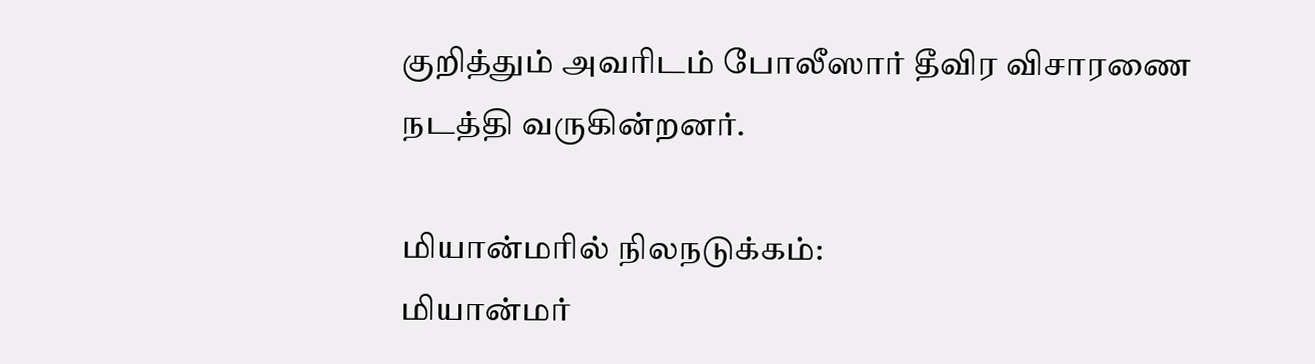குறித்தும் அவரிடம் போலீஸார் தீவிர விசாரணை நடத்தி வருகின்றனர்.

மியான்மரில் நிலநடுக்கம்:
மியான்மர்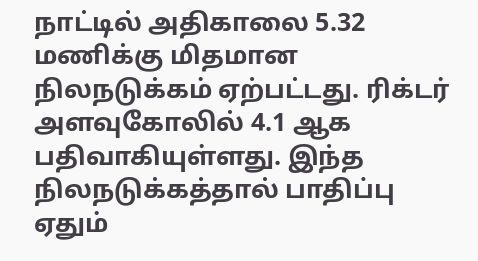நாட்டில் அதிகாலை 5.32 மணிக்கு மிதமான நிலநடுக்கம் ஏற்பட்டது. ரிக்டர் அளவுகோலில் 4.1 ஆக பதிவாகியுள்ளது. இந்த நிலநடுக்கத்தால் பாதிப்பு ஏதும்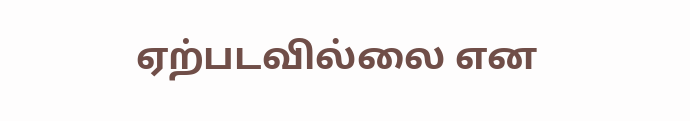ஏற்படவில்லை என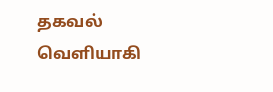தகவல் வெளியாகி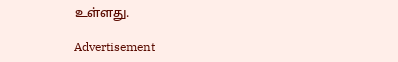உள்ளது.

Advertisement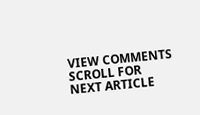VIEW COMMENTS
SCROLL FOR NEXT ARTICLE